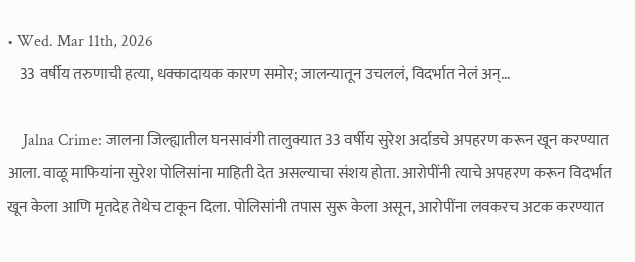• Wed. Mar 11th, 2026
    33 वर्षीय तरुणाची हत्या, धक्कादायक कारण समोर; जालन्यातून उचललं, विदर्भात नेलं अन्…

    Jalna Crime: जालना जिल्ह्यातील घनसावंगी तालुक्यात 33 वर्षीय सुरेश अर्दाडचे अपहरण करून खून करण्यात आला. वाळू माफियांना सुरेश पोलिसांना माहिती देत असल्याचा संशय होता. आरोपींनी त्याचे अपहरण करून विदर्भात खून केला आणि मृतदेह तेथेच टाकून दिला. पोलिसांनी तपास सुरू केला असून, आरोपींना लवकरच अटक करण्यात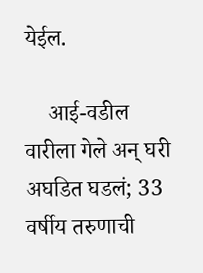येईल.

    आई-वडील वारीला गेले अन् घरी अघडित घडलं; 33 वर्षीय तरुणाची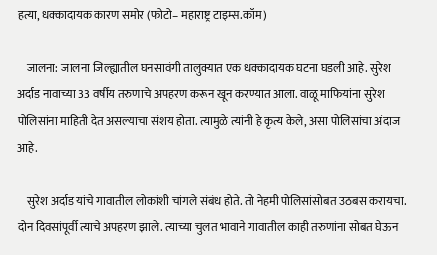हत्या, धक्कादायक कारण समोर (फोटो– महाराष्ट्र टाइम्स.कॉम)

    जालना: जालना जिल्ह्यातील घनसावंगी तालुक्यात एक धक्कादायक घटना घडली आहे. सुरेश अर्दाड नावाच्या 33 वर्षीय तरुणाचे अपहरण करून खून करण्यात आला. वाळू माफियांना सुरेश पोलिसांना माहिती देत असल्याचा संशय होता. त्यामुळे त्यांनी हे कृत्य केले, असा पोलिसांचा अंदाज आहे.

    सुरेश अर्दाड यांचे गावातील लोकांशी चांगले संबंध होते. तो नेहमी पोलिसांसोबत उठबस करायचा. दोन दिवसांपूर्वी त्याचे अपहरण झाले. त्याच्या चुलत भावाने गावातील काही तरुणांना सोबत घेऊन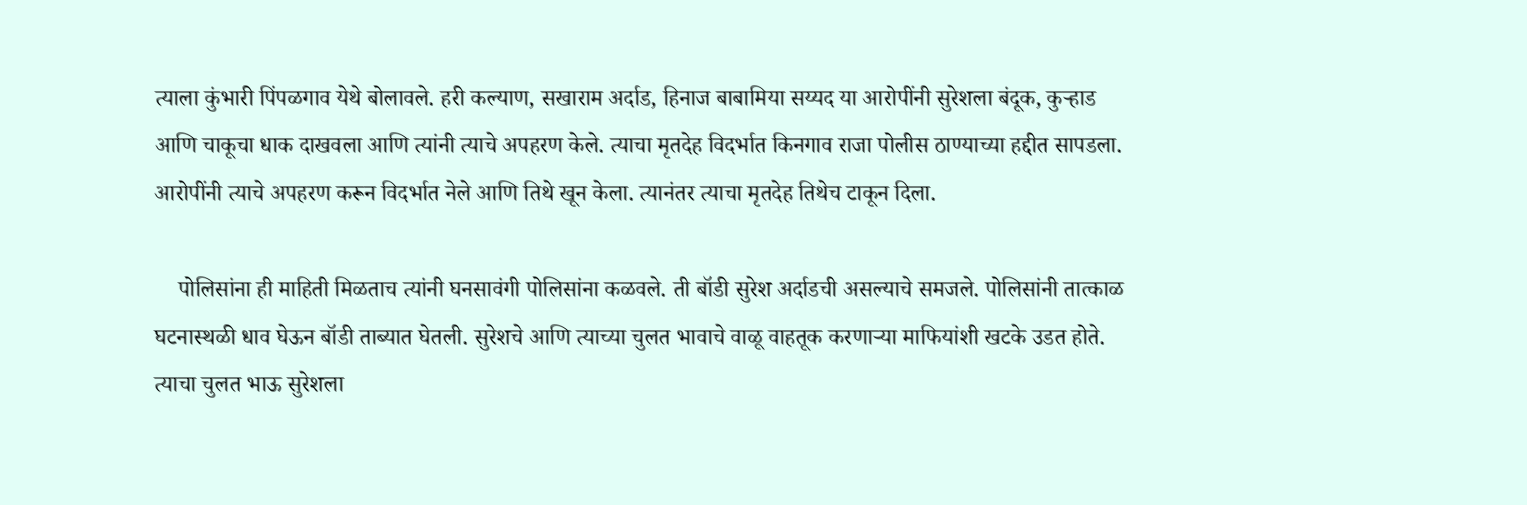त्याला कुंभारी पिंपळगाव येथे बोलावले. हरी कल्याण, सखाराम अर्दाड, हिनाज बाबामिया सय्यद या आरोपींनी सुरेशला बंदूक, कुऱ्हाड आणि चाकूचा धाक दाखवला आणि त्यांनी त्याचे अपहरण केले. त्याचा मृतदेह विदर्भात किनगाव राजा पोलीस ठाण्याच्या हद्दीत सापडला. आरोपींनी त्याचे अपहरण करून विदर्भात नेले आणि तिथे खून केला. त्यानंतर त्याचा मृतदेह तिथेच टाकून दिला.

    पोलिसांना ही माहिती मिळताच त्यांनी घनसावंगी पोलिसांना कळवले. ती बॉडी सुरेश अर्दाडची असल्याचे समजले. पोलिसांनी तात्काळ घटनास्थळी धाव घेऊन बॉडी ताब्यात घेतली. सुरेशचे आणि त्याच्या चुलत भावाचे वाळू वाहतूक करणाऱ्या माफियांशी खटके उडत होते. त्याचा चुलत भाऊ सुरेशला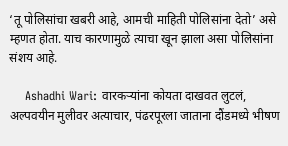‘तू पोलिसांचा खबरी आहे, आमची माहिती पोलिसांना देतो’ असे म्हणत होता. याच कारणामुळे त्याचा खून झाला असा पोलिसांना संशय आहे.

    Ashadhi Wari: वारकऱ्यांना कोयता दाखवत लुटलं, अल्पवयीन मुलीवर अत्याचार, पंढरपूरला जाताना दौंडमध्ये भीषण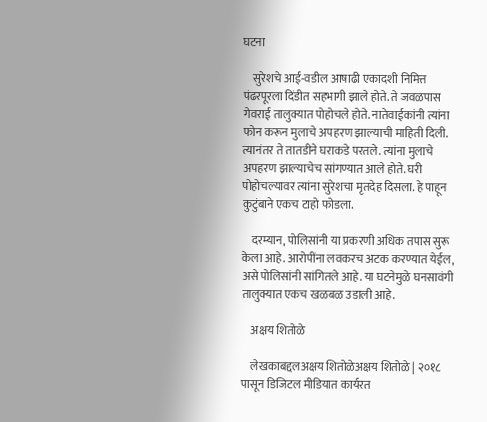घटना

    सुरेशचे आई-वडील आषाढी एकादशी निमित्त पंढरपूरला दिंडीत सहभागी झाले होते. ते जवळपास गेवराई तालुक्यात पोहोचले होते. नातेवाईकांनी त्यांना फोन करून मुलाचे अपहरण झाल्याची माहिती दिली. त्यानंतर ते तातडीने घराकडे परतले. त्यांना मुलाचे अपहरण झाल्याचेच सांगण्यात आले होते. घरी पोहोचल्यावर त्यांना सुरेशचा मृतदेह दिसला. हे पाहून कुटुंबाने एकच टाहो फोडला.

    दरम्यान, पोलिसांनी या प्रकरणी अधिक तपास सुरू केला आहे. आरोपींना लवकरच अटक करण्यात येईल, असे पोलिसांनी सांगितले आहे. या घटनेमुळे घनसावंगी तालुक्यात एकच खळबळ उडाली आहे.

    अक्षय शितोळे

    लेखकाबद्दलअक्षय शितोळेअक्षय शितोळे | २०१८ पासून डिजिटल मीडियात कार्यरत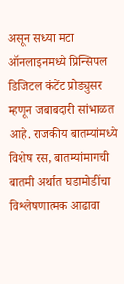असून सध्या मटा ऑनलाइनमध्ये प्रिन्सिपल डिजिटल कंटेंट प्रोड्युसर म्हणून जबाबदारी सांभाळत आहे. राजकीय बातम्यांमध्ये विशेष रस, बातम्यांमागची बातमी अर्थात घडामोडींचा विश्लेषणात्मक आढावा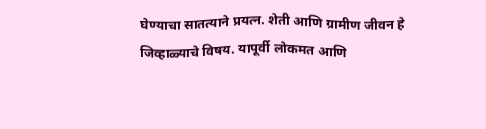घेण्याचा सातत्याने प्रयत्न. शेती आणि ग्रामीण जीवन हे जिव्हाळ्याचे विषय. यापूर्वी लोकमत आणि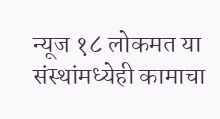न्यूज १८ लोकमत या संस्थांमध्येही कामाचा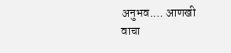अनुभव.… आणखी वाचा